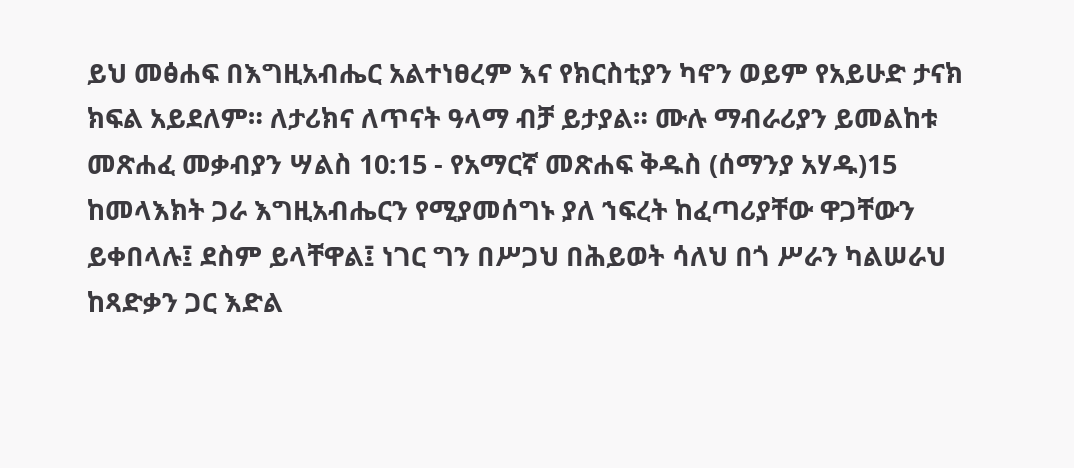ይህ መፅሐፍ በእግዚአብሔር አልተነፀረም እና የክርስቲያን ካኖን ወይም የአይሁድ ታናክ ክፍል አይደለም። ለታሪክና ለጥናት ዓላማ ብቻ ይታያል። ሙሉ ማብራሪያን ይመልከቱ መጽሐፈ መቃብያን ሣልስ 10:15 - የአማርኛ መጽሐፍ ቅዱስ (ሰማንያ አሃዱ)15 ከመላእክት ጋራ እግዚአብሔርን የሚያመሰግኑ ያለ ኀፍረት ከፈጣሪያቸው ዋጋቸውን ይቀበላሉ፤ ደስም ይላቸዋል፤ ነገር ግን በሥጋህ በሕይወት ሳለህ በጎ ሥራን ካልሠራህ ከጻድቃን ጋር እድል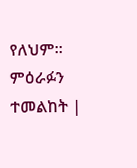የለህም። ምዕራፉን ተመልከት |